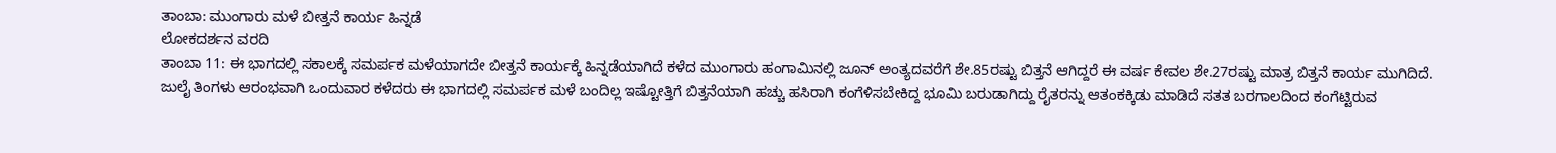ತಾಂಬಾ: ಮುಂಗಾರು ಮಳೆ ಬೀತ್ತನೆ ಕಾರ್ಯ ಹಿನ್ನಡೆ
ಲೋಕದರ್ಶನ ವರದಿ
ತಾಂಬಾ 11: ಈ ಭಾಗದಲ್ಲಿ ಸಕಾಲಕ್ಕೆ ಸಮರ್ಪಕ ಮಳೆಯಾಗದೇ ಬೀತ್ತನೆ ಕಾರ್ಯಕ್ಕೆ ಹಿನ್ನಡೆಯಾಗಿದೆ ಕಳೆದ ಮುಂಗಾರು ಹಂಗಾಮಿನಲ್ಲಿ ಜೂನ್ ಅಂತ್ಯದವರೆಗೆ ಶೇ.85ರಷ್ಟು ಬಿತ್ತನೆ ಆಗಿದ್ದರೆ ಈ ವರ್ಷ ಕೇವಲ ಶೇ.27ರಷ್ಟು ಮಾತ್ರ ಬಿತ್ತನೆ ಕಾರ್ಯ ಮುಗಿದಿದೆ.
ಜುಲೈ ತಿಂಗಳು ಆರಂಭವಾಗಿ ಒಂದುವಾರ ಕಳೆದರು ಈ ಭಾಗದಲ್ಲಿ ಸಮರ್ಪಕ ಮಳೆ ಬಂದಿಲ್ಲ ಇಷ್ಟೋತ್ತಿಗೆ ಬಿತ್ತನೆಯಾಗಿ ಹಚ್ಚು ಹಸಿರಾಗಿ ಕಂಗೆಳಿಸಬೇಕಿದ್ದ ಭೂಮಿ ಬರುಡಾಗಿದ್ದು ರೈತರನ್ನು ಆತಂಕಕ್ಕಿಡು ಮಾಡಿದೆ ಸತತ ಬರಗಾಲದಿಂದ ಕಂಗೆಟ್ಟಿರುವ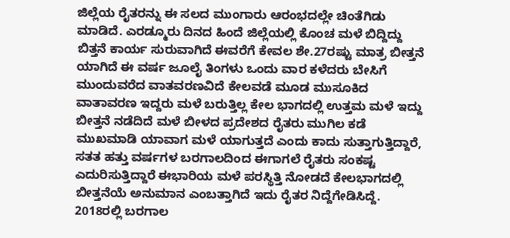ಜಿಲ್ಲೆಯ ರೈತರನ್ನು ಈ ಸಲದ ಮುಂಗಾರು ಆರಂಭದಲ್ಲೇ ಚಿಂತೆಗಿಡು ಮಾಡಿದೆ. ಎರಡ್ಮೂರು ದಿನದ ಹಿಂದೆ ಜಿಲ್ಲೆಯಲ್ಲಿ ಕೊಂಚ ಮಳೆ ಬಿದ್ದಿದ್ದು ಬಿತ್ತನೆ ಕಾರ್ಯ ಸುರುವಾಗಿದೆ ಈವರೆಗೆ ಕೇವಲ ಶೇ.27ರಷ್ಟು ಮಾತ್ರ ಬೀತ್ತನೆ ಯಾಗಿದೆ ಈ ವರ್ಷ ಜೂಲೈ ತಿಂಗಳು ಒಂದು ವಾರ ಕಳೆದರು ಬೇಸಿಗೆ ಮುಂದುವರೆದ ವಾತವರಣವಿದೆ ಕೇಲವಡೆ ಮೂಡ ಮುಸೂಕಿದ ವಾತಾವರಣ ಇದ್ದರು ಮಳೆ ಬರುತ್ತಿಲ್ಲ ಕೇಲ ಭಾಗದಲ್ಲಿ ಉತ್ತಮ ಮಳೆ ಇದ್ದು ಬೀತ್ತನೆ ನಡೆದಿದೆ ಮಳೆ ಬೀಳದ ಪ್ರದೇಶದ ರೈತರು ಮುಗಿಲ ಕಡೆ ಮುಖಮಾಡಿ ಯಾವಾಗ ಮಳೆ ಯಾಗುತ್ತದೆ ಎಂದು ಕಾದು ಸುತ್ತಾಗುತ್ತಿದ್ದಾರೆ, ಸತತ ಹತ್ತು ವರ್ಷಗಳ ಬರಗಾಲದಿಂದ ಈಗಾಗಲೆ ರೈತರು ಸಂಕಷ್ಟ ಎದುರಿಸುತ್ತಿದ್ದಾರೆ ಈಭಾರಿಯ ಮಳೆ ಪರಸ್ಥಿತ್ತಿ ನೋಡದೆ ಕೇಲಭಾಗದಲ್ಲಿ ಬೀತ್ತನೆಯೆ ಅನುಮಾನ ಎಂಬತ್ತಾಗಿದೆ ಇದು ರೈತರ ನಿದ್ದೆಗೇಡಿಸಿದ್ದೆ.
2018ರಲ್ಲಿ ಬರಗಾಲ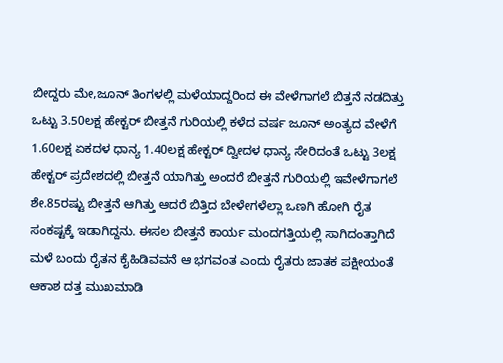ಬೀದ್ದರು ಮೇ,ಜೂನ್ ತಿಂಗಳಲ್ಲಿ ಮಳೆಯಾದ್ದರಿಂದ ಈ ವೇಳೆಗಾಗಲೆ ಬಿತ್ತನೆ ನಡದಿತ್ತು ಒಟ್ಟು 3.50ಲಕ್ಷ ಹೇಕ್ಟರ್ ಬೀತ್ತನೆ ಗುರಿಯಲ್ಲಿ ಕಳೆದ ವರ್ಷ ಜೂನ್ ಅಂತ್ಯದ ವೇಳೆಗೆ 1.60ಲಕ್ಷ ಏಕದಳ ಧಾನ್ಯ 1.40ಲಕ್ಷ ಹೇಕ್ಟರ್ ದ್ವೀದಳ ಧಾನ್ಯ ಸೇರಿದಂತೆ ಒಟ್ಟು 3ಲಕ್ಷ ಹೇಕ್ಟರ್ ಪ್ರದೇಶದಲ್ಲಿ ಬೀತ್ತನೆ ಯಾಗಿತ್ತು ಅಂದರೆ ಬೀತ್ತನೆ ಗುರಿಯಲ್ಲಿ ಇವೇಳೆಗಾಗಲೆ ಶೇ.85ರಷ್ಟು ಬೀತ್ತನೆ ಆಗಿತ್ತು ಆದರೆ ಬಿತ್ತಿದ ಬೇಳೇಗಳೆಲ್ಲಾ ಒಣಗಿ ಹೋಗಿ ರೈತ ಸಂಕಷ್ಟಕ್ಕೆ ಇಡಾಗಿದ್ದನು. ಈಸಲ ಬೀತ್ತನೆ ಕಾರ್ಯ ಮಂದಗತ್ತಿಯಲ್ಲಿ ಸಾಗಿದಂತ್ತಾಗಿದೆ ಮಳೆ ಬಂದು ರೈತನ ಕೈಹಿಡಿವವನೆ ಆ ಭಗವಂತ ಎಂದು ರೈತರು ಜಾತಕ ಪಕ್ಷೀಯಂತೆ ಆಕಾಶ ದತ್ತ ಮುಖಮಾಡಿ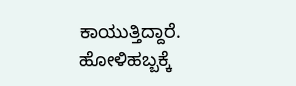ಕಾಯುತ್ತಿದ್ದಾರೆ.
ಹೋಳಿಹಬ್ಬಕ್ಕೆ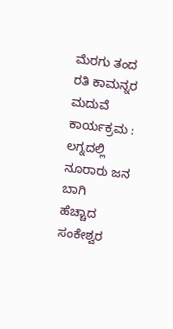ಮೆರಗು ತಂದ ರತಿ ಕಾಮನ್ನರ ಮದುವೆ ಕಾರ್ಯಕ್ರಮ : ಲಗ್ನದಲ್ಲಿ ನೂರಾರು ಜನ ಬಾಗಿ
ಹೆಚ್ಚಾದ ಸಂಕೇಶ್ವರ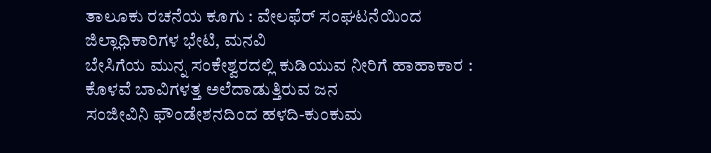ತಾಲೂಕು ರಚನೆಯ ಕೂಗು : ವೇಲಫೆರ್ ಸಂಘಟನೆಯಿಂದ ಜಿಲ್ಲಾಧಿಕಾರಿಗಳ ಭೇಟಿ, ಮನವಿ
ಬೇಸಿಗೆಯ ಮುನ್ನ ಸಂಕೇಶ್ವರದಲ್ಲಿ ಕುಡಿಯುವ ನೀರಿಗೆ ಹಾಹಾಕಾರ : ಕೊಳವೆ ಬಾವಿಗಳತ್ತ ಅಲೆದಾಡುತ್ತಿರುವ ಜನ
ಸಂಜೀವಿನಿ ಫೌಂಡೇಶನದಿಂದ ಹಳದಿ-ಕುಂಕುಮ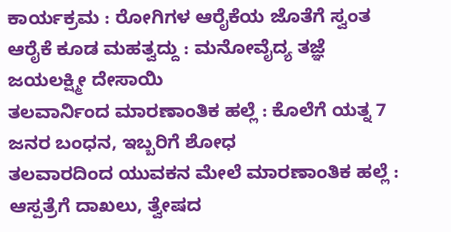ಕಾರ್ಯಕ್ರಮ : ರೋಗಿಗಳ ಆರೈಕೆಯ ಜೊತೆಗೆ ಸ್ವಂತ ಆರೈಕೆ ಕೂಡ ಮಹತ್ವದ್ದು : ಮನೋವೈದ್ಯ ತಜ್ಞೆ ಜಯಲಕ್ಷ್ಮೀ ದೇಸಾಯಿ
ತಲವಾರ್ನಿಂದ ಮಾರಣಾಂತಿಕ ಹಲ್ಲೆ : ಕೊಲೆಗೆ ಯತ್ನ 7 ಜನರ ಬಂಧನ, ಇಬ್ಬರಿಗೆ ಶೋಧ
ತಲವಾರದಿಂದ ಯುವಕನ ಮೇಲೆ ಮಾರಣಾಂತಿಕ ಹಲ್ಲೆ : ಆಸ್ಪತ್ರೆಗೆ ದಾಖಲು, ತ್ವೇಷದ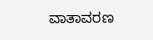ವಾತಾವರಣ